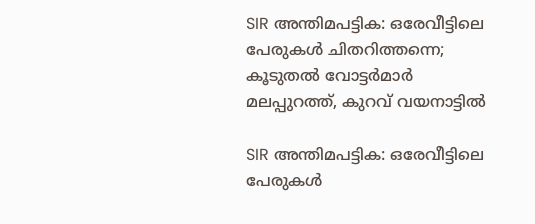SIR അന്തിമപട്ടിക: ഒരേവീട്ടിലെ പേരുകൾ ചിതറിത്തന്നെ; കൂടുതൽ വോട്ടർമാർ മലപ്പുറത്ത്, കുറവ് വയനാട്ടിൽ

SIR അന്തിമപട്ടിക: ഒരേവീട്ടിലെ പേരുകൾ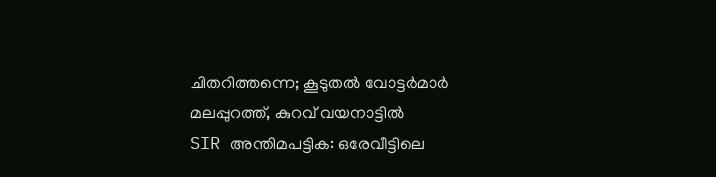ചിതറിത്തന്നെ; കൂടുതൽ വോട്ടർമാർ മലപ്പുറത്ത്, കുറവ് വയനാട്ടിൽ
SIR അന്തിമപട്ടിക: ഒരേവീട്ടിലെ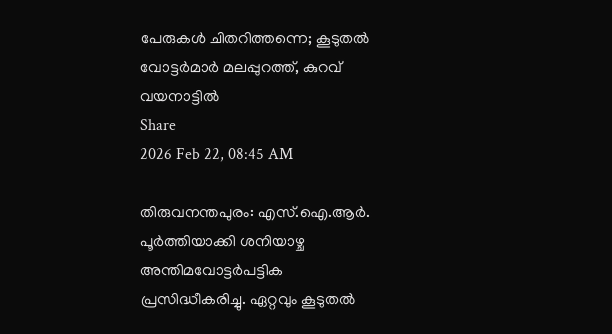പേരുകൾ ചിതറിത്തന്നെ; കൂടുതൽ വോട്ടർമാർ മലപ്പുറത്ത്, കുറവ് വയനാട്ടിൽ
Share
2026 Feb 22, 08:45 AM

തിരുവനന്തപുരം: എസ്.ഐ.ആർ. പൂർത്തിയാക്കി ശനിയാഴ്ച അന്തിമവോട്ടർപട്ടിക പ്രസിദ്ധീകരിച്ചു. ഏറ്റവും കൂടുതൽ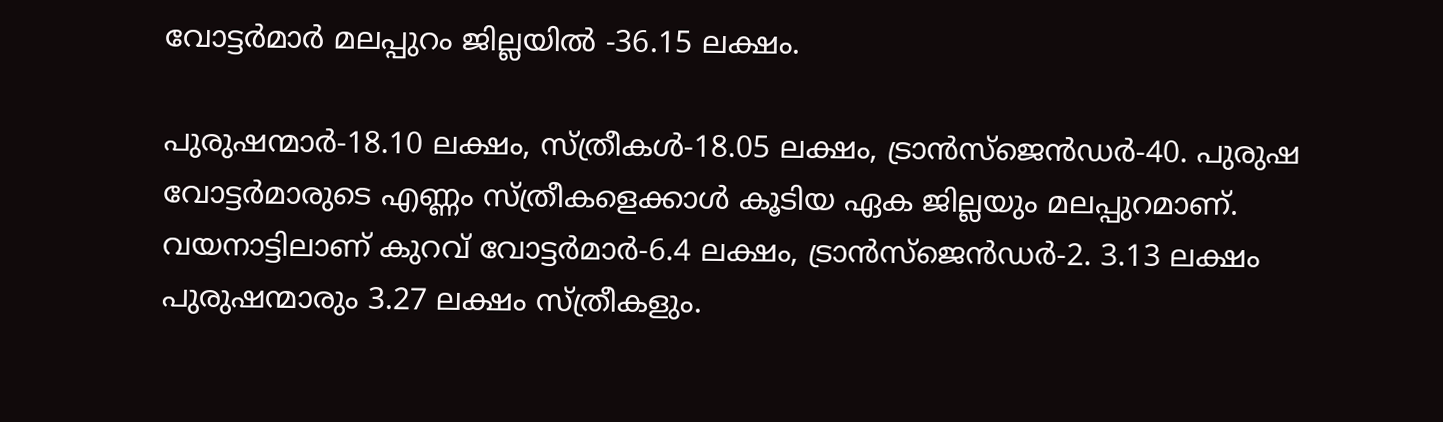വോട്ടർമാർ മലപ്പുറം ജില്ലയിൽ -36.15 ലക്ഷം.

പുരുഷന്മാർ-18.10 ലക്ഷം, സ്ത്രീകൾ-18.05 ലക്ഷം, ട്രാൻസ്ജെൻഡർ-40. പുരുഷ വോട്ടർമാരുടെ എണ്ണം സ്ത്രീകളെക്കാൾ കൂടിയ ഏക ജില്ലയും മലപ്പുറമാണ്. വയനാട്ടിലാണ് കുറവ് വോട്ടർമാർ-6.4 ലക്ഷം, ട്രാൻസ്ജെൻഡർ-2. 3.13 ലക്ഷം പുരുഷന്മാരും 3.27 ലക്ഷം സ്ത്രീകളും.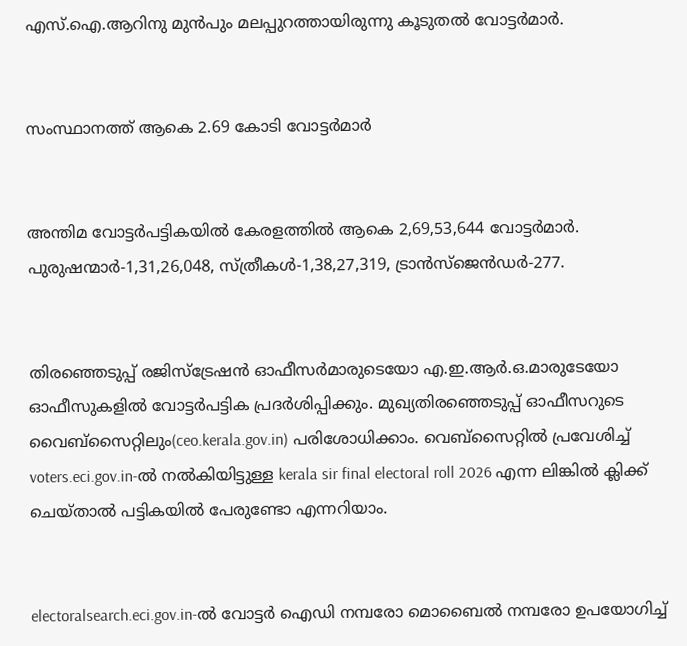എസ്.ഐ.ആറിനു മുൻപും മലപ്പുറത്തായിരുന്നു കൂടുതൽ വോട്ടർമാർ.


സംസ്ഥാനത്ത് ആകെ 2.69 കോടി വോട്ടർമാർ


അന്തിമ വോട്ടർപട്ടികയിൽ കേരളത്തിൽ ആകെ 2,69,53,644 വോട്ടർമാർ. പുരുഷന്മാർ-1,31,26,048, സ്ത്രീകൾ-1,38,27,319, ട്രാൻസ്ജെൻഡർ-277.


തിരഞ്ഞെടുപ്പ് രജിസ്ട്രേഷൻ ഓഫീസർമാരുടെയോ എ.ഇ.ആർ.ഒ.മാരുടേയോ ഓഫീസുകളിൽ വോട്ടർപട്ടിക പ്രദർശിപ്പിക്കും. മുഖ്യതിരഞ്ഞെടുപ്പ് ഓഫീസറുടെ വൈബ്സൈറ്റിലും(ceo.kerala.gov.in) പരിശോധിക്കാം. വെബ്സൈറ്റിൽ പ്രവേശിച്ച് voters.eci.gov.in-ൽ നൽകിയിട്ടുള്ള kerala sir final electoral roll 2026 എന്ന ലിങ്കിൽ ക്ലിക്ക് ചെയ്‌താൽ പട്ടികയിൽ പേരുണ്ടോ എന്നറിയാം.


electoralsearch.eci.gov.in-ൽ വോട്ടർ ഐഡി നമ്പരോ മൊബൈൽ നമ്പരോ ഉപയോഗിച്ച്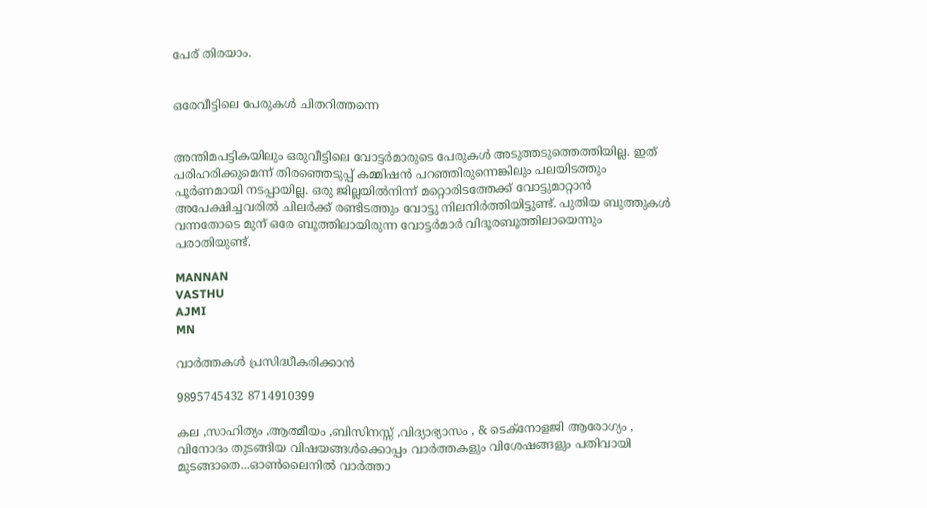പേര് തിരയാം.


ഒരേവീട്ടിലെ പേരുകൾ ചിതറിത്തന്നെ


അന്തിമപട്ടികയിലും ഒരുവീട്ടിലെ വോട്ടർമാരുടെ പേരുകൾ അടുത്തടുത്തെത്തിയില്ല. ഇത് പരിഹരിക്കുമെന്ന് തിരഞ്ഞെടുപ്പ് കമ്മിഷൻ പറഞ്ഞിരുന്നെങ്കിലും പലയിടത്തും പൂർണമായി നടപ്പായില്ല. ഒരു ജില്ലയിൽനിന്ന് മറ്റൊരിടത്തേക്ക് വോട്ടുമാറ്റാൻ അപേക്ഷിച്ചവരിൽ ചിലർക്ക് രണ്ടിടത്തും വോട്ടു നിലനിർത്തിയിട്ടുണ്ട്. പുതിയ ബുത്തുകൾ വന്നതോടെ മുന് ഒരേ ബൂത്തിലായിരുന്ന വോട്ടർമാർ വിദൂരബൂത്തിലായെന്നും പരാതിയുണ്ട്.

MANNAN
VASTHU
AJMI
MN

വാർത്തകൾ പ്രസിദ്ധീകരിക്കാൻ

9895745432 8714910399

കല ,സാഹിത്യം ,ആത്മീയം ,ബിസിനസ്സ് ,വിദ്യാഭ്യാസം , & ടെക്‌നോളജി ആരോഗ്യം , വിനോദം തുടങ്ങിയ വിഷയങ്ങൾക്കൊപ്പം വാർത്തകളും വിശേഷങ്ങളും പതിവായി മുടങ്ങാതെ...ഓൺലൈനിൽ വാർത്താ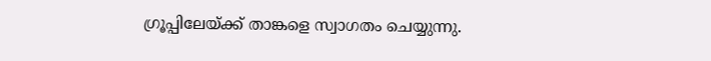ഗ്രൂപ്പിലേയ്ക്ക് താങ്കളെ സ്വാഗതം ചെയ്യുന്നു.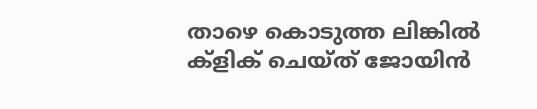താഴെ കൊടുത്ത ലിങ്കിൽ ക്ളിക് ചെയ്‌ത്‌ ജോയിൻ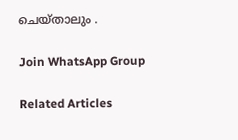ചെയ്‌താലും .

Join WhatsApp Group

Related Articles